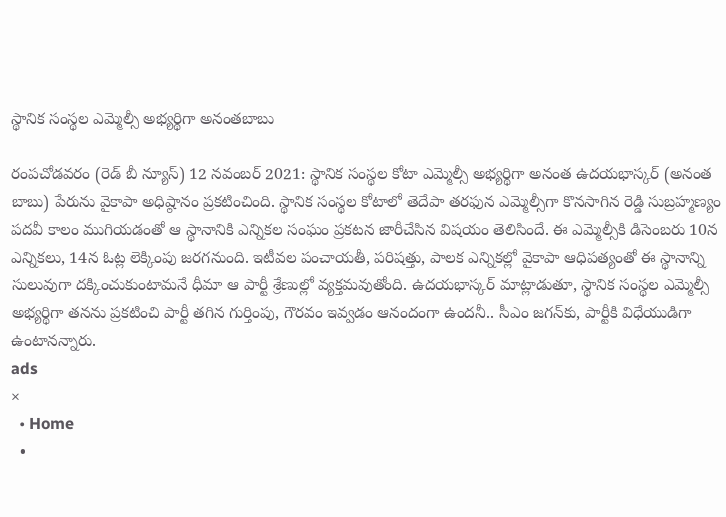స్థానిక సంస్థల ఎమ్మెల్సీ అభ్యర్థిగా అనంతబాబు

రంపచోడవరం (రెడ్ బీ న్యూస్) 12 నవంబర్ 2021: స్థానిక సంస్థల కోటా ఎమ్మెల్సీ అభ్యర్థిగా అనంత ఉదయభాస్కర్‌ (అనంత బాబు) పేరును వైకాపా అధిష్ఠానం ప్రకటించింది. స్థానిక సంస్థల కోటాలో తెదేపా తరఫున ఎమ్మెల్సీగా కొనసాగిన రెడ్డి సుబ్రహ్మణ్యం పదవీ కాలం ముగియడంతో ఆ స్థానానికి ఎన్నికల సంఘం ప్రకటన జారీచేసిన విషయం తెలిసిందే. ఈ ఎమ్మెల్సీకి డిసెంబరు 10న ఎన్నికలు, 14న ఓట్ల లెక్కింపు జరగనుంది. ఇటీవల పంచాయతీ, పరిషత్తు, పాలక ఎన్నికల్లో వైకాపా ఆధిపత్యంతో ఈ స్థానాన్ని సులువుగా దక్కించుకుంటామనే ధీమా ఆ పార్టీ శ్రేణుల్లో వ్యక్తమవుతోంది. ఉదయభాస్కర్‌ మాట్లాడుతూ, స్థానిక సంస్థల ఎమ్మెల్సీ అభ్యర్థిగా తనను ప్రకటించి పార్టీ తగిన గుర్తింపు, గౌరవం ఇవ్వడం ఆనందంగా ఉందనీ.. సీఎం జగన్‌కు, పార్టీకి విధేయుడిగా ఉంటానన్నారు.
ads
×
  • Home
  •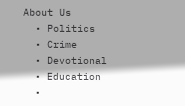About Us
  • Politics
  • Crime
  • Devotional
  • Education
  •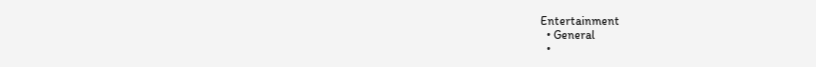Entertainment
  • General
  •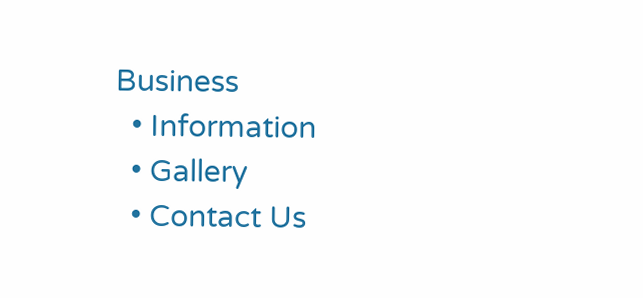Business
  • Information
  • Gallery
  • Contact Us